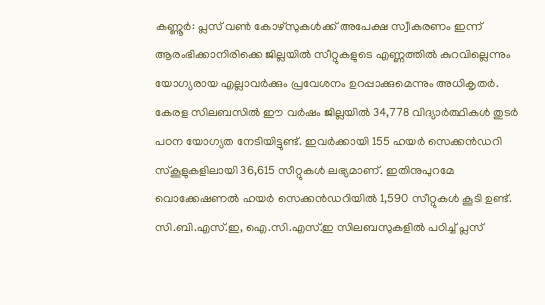കണ്ണൂർ: പ്ലസ് വൺ കോഴ്സുകൾക്ക് അപേക്ഷ സ്വീകരണം ഇന്ന് ആരംഭിക്കാനിരിക്കെ ജില്ലയിൽ സീറ്റുകളുടെ എണ്ണത്തിൽ കുറവില്ലെന്നും യോഗ്യരായ എല്ലാവർക്കും പ്രവേശനം ഉറപ്പാക്കുമെന്നും അധികൃതർ.
കേരള സിലബസിൽ ഈ വർഷം ജില്ലയിൽ 34,778 വിദ്യാർത്ഥികൾ തുടർ പഠന യോഗ്യത നേടിയിട്ടുണ്ട്. ഇവർക്കായി 155 ഹയർ സെക്കൻഡറി സ്കൂളുകളിലായി 36,615 സീറ്റുകൾ ലഭ്യമാണ്. ഇതിനുപുറമേ വൊക്കേഷണൽ ഹയർ സെക്കൻഡറിയിൽ 1,590 സീറ്റുകൾ കൂടി ഉണ്ട്. സി.ബി.എസ്.ഇ, ഐ.സി.എസ്.ഇ സിലബസുകളിൽ പഠിച്ച് പ്ലസ്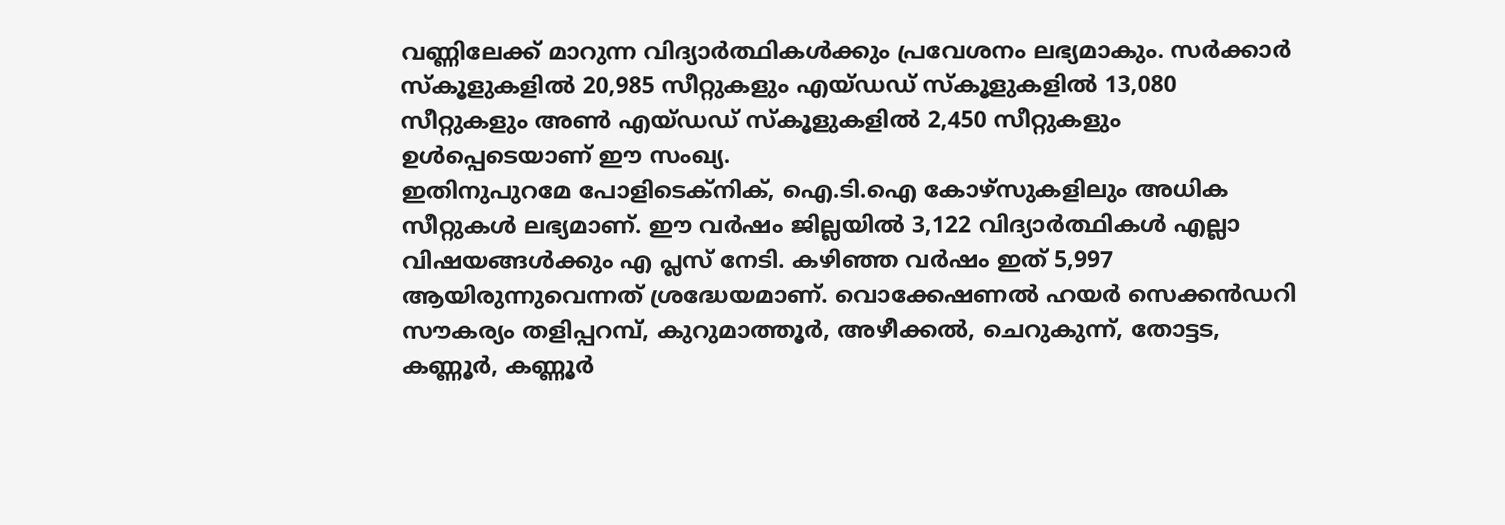വണ്ണിലേക്ക് മാറുന്ന വിദ്യാർത്ഥികൾക്കും പ്രവേശനം ലഭ്യമാകും. സർക്കാർ സ്കൂളുകളിൽ 20,985 സീറ്റുകളും എയ്ഡഡ് സ്കൂളുകളിൽ 13,080 സീറ്റുകളും അൺ എയ്ഡഡ് സ്കൂളുകളിൽ 2,450 സീറ്റുകളും ഉൾപ്പെടെയാണ് ഈ സംഖ്യ.
ഇതിനുപുറമേ പോളിടെക്നിക്, ഐ.ടി.ഐ കോഴ്സുകളിലും അധിക സീറ്റുകൾ ലഭ്യമാണ്. ഈ വർഷം ജില്ലയിൽ 3,122 വിദ്യാർത്ഥികൾ എല്ലാ വിഷയങ്ങൾക്കും എ പ്ലസ് നേടി. കഴിഞ്ഞ വർഷം ഇത് 5,997 ആയിരുന്നുവെന്നത് ശ്രദ്ധേയമാണ്. വൊക്കേഷണൽ ഹയർ സെക്കൻഡറി സൗകര്യം തളിപ്പറമ്പ്, കുറുമാത്തൂർ, അഴീക്കൽ, ചെറുകുന്ന്, തോട്ടട, കണ്ണൂർ, കണ്ണൂർ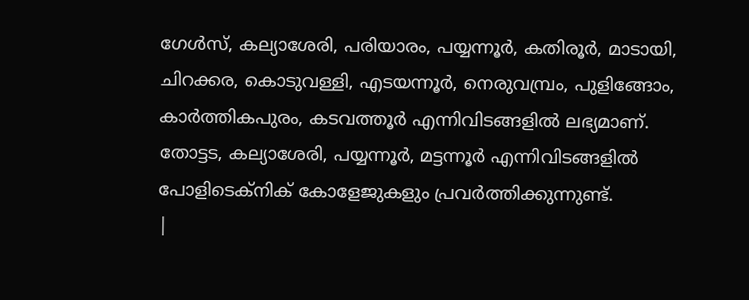ഗേൾസ്, കല്യാശേരി, പരിയാരം, പയ്യന്നൂർ, കതിരൂർ, മാടായി, ചിറക്കര, കൊടുവള്ളി, എടയന്നൂർ, നെരുവമ്പ്രം, പുളിങ്ങോം, കാർത്തികപുരം, കടവത്തൂർ എന്നിവിടങ്ങളിൽ ലഭ്യമാണ്. തോട്ടട, കല്യാശേരി, പയ്യന്നൂർ, മട്ടന്നൂർ എന്നിവിടങ്ങളിൽ പോളിടെക്നിക് കോളേജുകളും പ്രവർത്തിക്കുന്നുണ്ട്.
|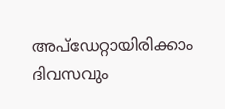അപ്ഡേറ്റായിരിക്കാം ദിവസവും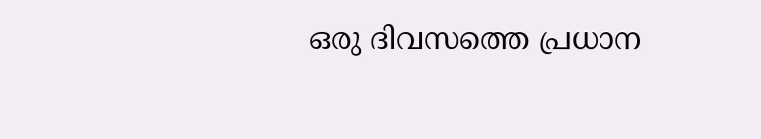ഒരു ദിവസത്തെ പ്രധാന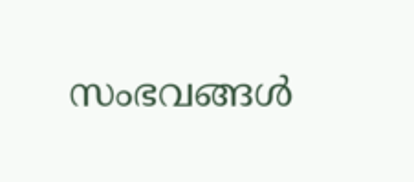സംഭവങ്ങൾ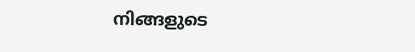നിങ്ങളുടെ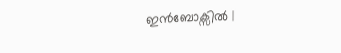ഇൻബോക്സിൽ |